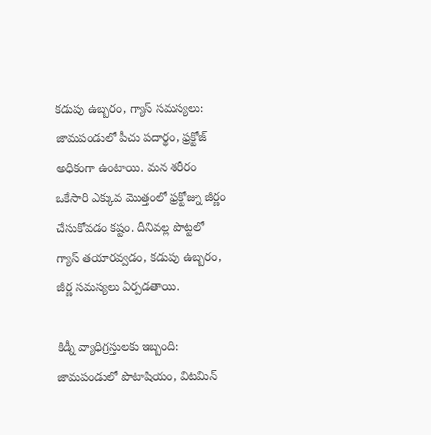కడుపు ఉబ్బరం, గ్యాస్ సమస్యలు: జామపండులో పీచు పదార్థం, ఫ్రక్టోజ్ అధికంగా ఉంటాయి. మన శరీరం ఒకేసారి ఎక్కువ మొత్తంలో ఫ్రక్టోజ్ను జీర్ణం చేసుకోవడం కష్టం. దీనివల్ల పొట్టలో గ్యాస్ తయారవ్వడం, కడుపు ఉబ్బరం, జీర్ణ సమస్యలు ఏర్పడతాయి.

కిడ్నీ వ్యాధిగ్రస్తులకు ఇబ్బంది: జామపండులో పొటాషియం, విటమిన్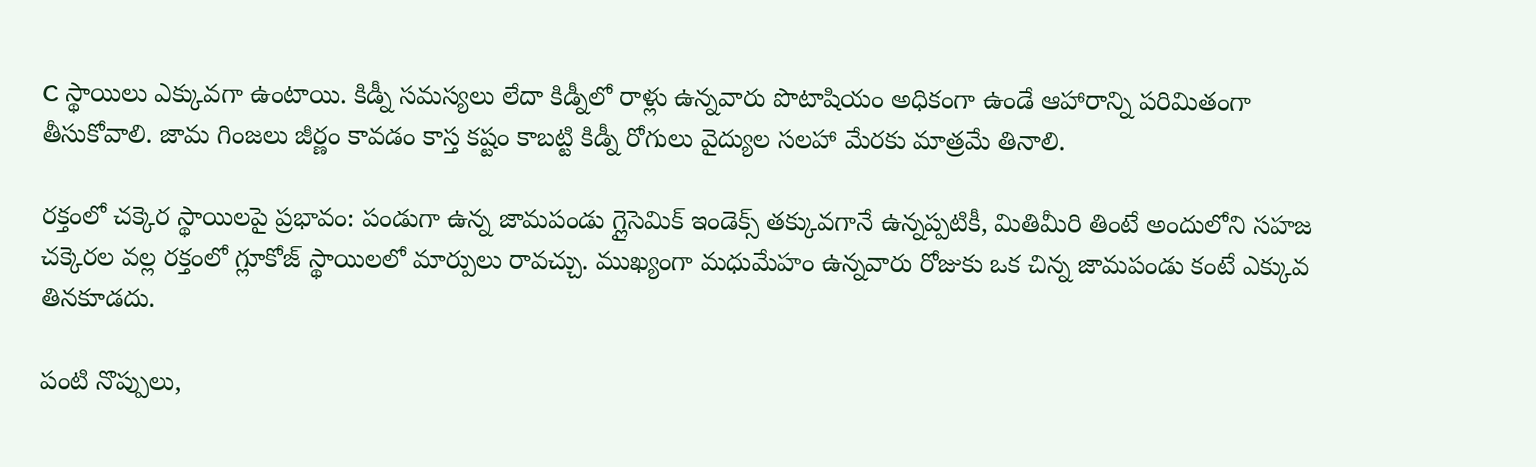C స్థాయిలు ఎక్కువగా ఉంటాయి. కిడ్నీ సమస్యలు లేదా కిడ్నీలో రాళ్లు ఉన్నవారు పొటాషియం అధికంగా ఉండే ఆహారాన్ని పరిమితంగా తీసుకోవాలి. జామ గింజలు జీర్ణం కావడం కాస్త కష్టం కాబట్టి కిడ్నీ రోగులు వైద్యుల సలహా మేరకు మాత్రమే తినాలి.

రక్తంలో చక్కెర స్థాయిలపై ప్రభావం: పండుగా ఉన్న జామపండు గ్లైసెమిక్ ఇండెక్స్ తక్కువగానే ఉన్నప్పటికీ, మితిమీరి తింటే అందులోని సహజ చక్కెరల వల్ల రక్తంలో గ్లూకోజ్ స్థాయిలలో మార్పులు రావచ్చు. ముఖ్యంగా మధుమేహం ఉన్నవారు రోజుకు ఒక చిన్న జామపండు కంటే ఎక్కువ తినకూడదు.

పంటి నొప్పులు,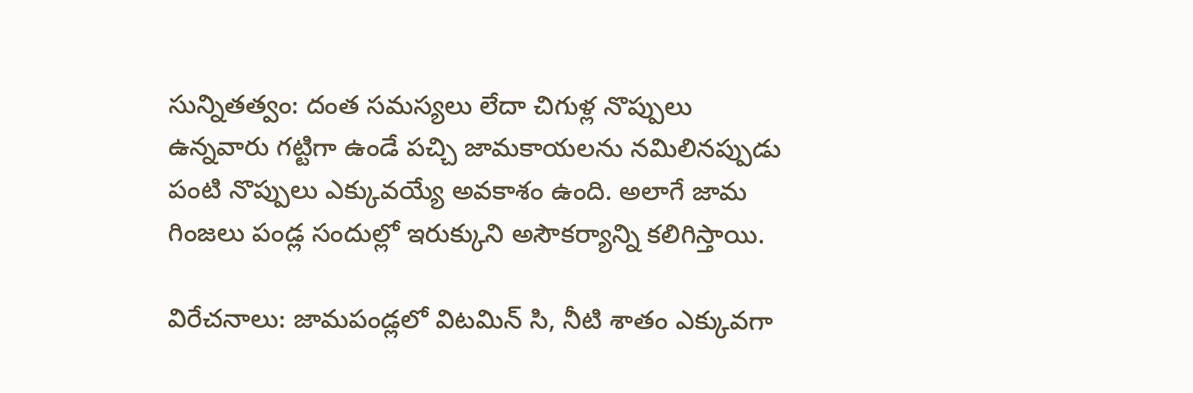సున్నితత్వం: దంత సమస్యలు లేదా చిగుళ్ల నొప్పులు ఉన్నవారు గట్టిగా ఉండే పచ్చి జామకాయలను నమిలినప్పుడు పంటి నొప్పులు ఎక్కువయ్యే అవకాశం ఉంది. అలాగే జామ గింజలు పండ్ల సందుల్లో ఇరుక్కుని అసౌకర్యాన్ని కలిగిస్తాయి.

విరేచనాలు: జామపండ్లలో విటమిన్ సి, నీటి శాతం ఎక్కువగా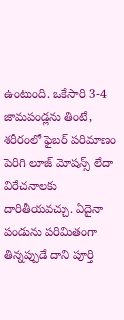ఉంటుంది. ఒకేసారి 3-4 జామపండ్లను తింటే, శరీరంలో ఫైబర్ పరిమాణం పెరిగి లూజ్ మోషన్స్ లేదా విరేచనాలకు దారితీయవచ్చు. ఏదైనా పండును పరిమితంగా తిన్నప్పుడే దాని పూర్తి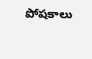పోషకాలు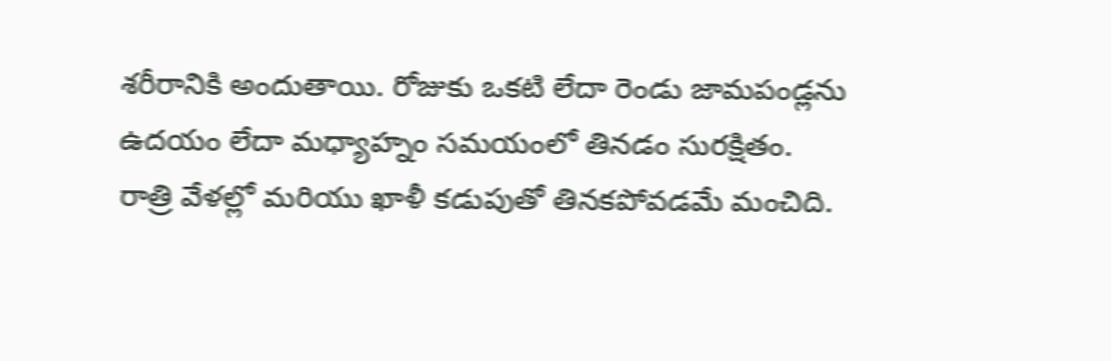శరీరానికి అందుతాయి. రోజుకు ఒకటి లేదా రెండు జామపండ్లను ఉదయం లేదా మధ్యాహ్నం సమయంలో తినడం సురక్షితం. రాత్రి వేళల్లో మరియు ఖాళీ కడుపుతో తినకపోవడమే మంచిది.